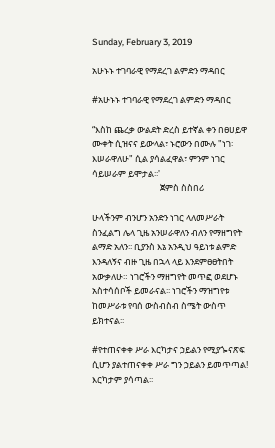Sunday, February 3, 2019

አሁኑኑ ተገባራዊ የማደረገ ልምድን ማዳበር

#አሁኑኑ ተገባራዊ የማደረገ ልምድን ማዳበር

“እስከ ጨረቃ ውልደት ድረስ ይተኛል ቀን በፀሀይዋ ሙቀት ሲዝናና ይውላል፣ ኑሮውን በሙሉ "ነገ፡እሠራዋለሁ" ሲል ያሳልፈዋል፣ ምንም ነገር ሳይሠራም ይሞታል፡፡'
                                  ጀምስ ስስበሪ

ሁላችንም ብንሆን አንድን ነገር ላለመሥራት ስንፈልግ ሌላ ጊዜ አንሠራዋለን ብለን የማዘግየት ልማድ አለን፡፡ ቢያንስ እኔ አንዲህ ዓይነቱ ልምድ እንዳለኝና ብዙ ጊዜ በኋላ ላይ እንደምፀፀትበት አውቃለሁ። ነገሮችን ማዘግየት መጥፎ ወደሆኑ አስተሳሰቦች ይመራናል፡፡ ነገሮችን ማዝግየቱ ከመሥራቱ የባሰ ውስብስብ ስሜት ውስጥ ይክተናል፡፡

#የተጠናቀቀ ሥራ እርካታና ኃይልን የሚያጐናጽፍ ሲሆን ያልተጠናቀቀ ሥራ ግን ኃይልን ይመጥጣል! እርካታም ያሳጣል፡፡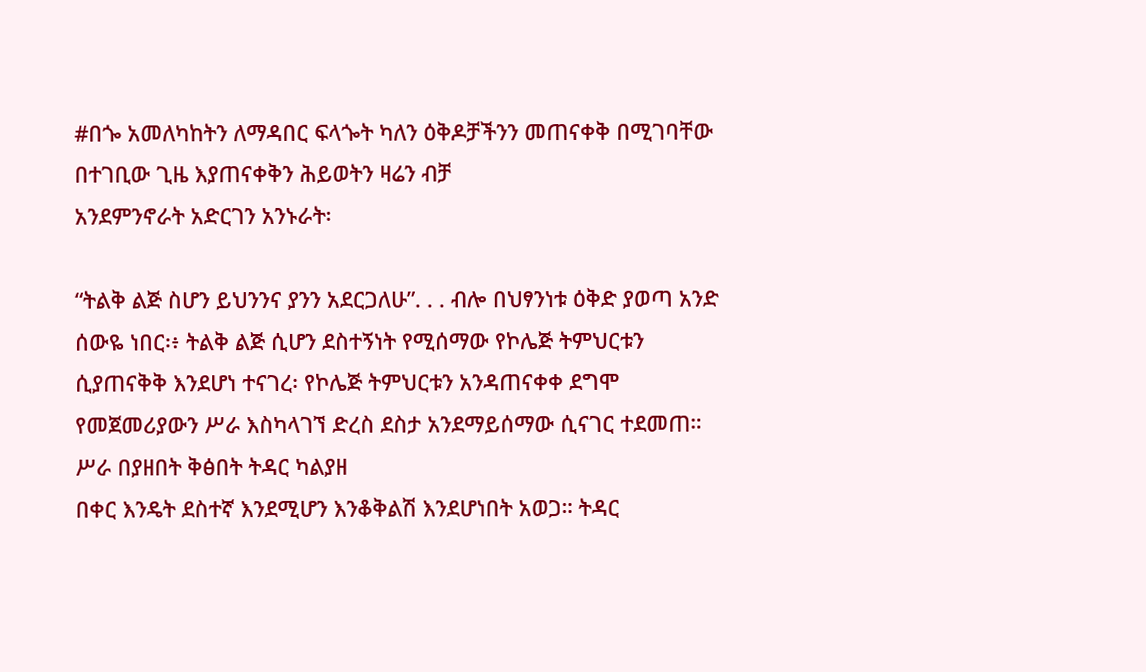#በጐ አመለካከትን ለማዳበር ፍላጐት ካለን ዕቅዶቻችንን መጠናቀቅ በሚገባቸው በተገቢው ጊዜ እያጠናቀቅን ሕይወትን ዛሬን ብቻ
አንደምንኖራት አድርገን አንኑራት፡

“ትልቅ ልጅ ስሆን ይህንንና ያንን አደርጋለሁ”. . . ብሎ በህፃንነቱ ዕቅድ ያወጣ አንድ ሰውዬ ነበር፡፥ ትልቅ ልጅ ሲሆን ደስተኝነት የሚሰማው የኮሌጅ ትምህርቱን ሲያጠናቅቅ እንደሆነ ተናገረ፡ የኮሌጅ ትምህርቱን አንዳጠናቀቀ ደግሞ የመጀመሪያውን ሥራ እስካላገኘ ድረስ ደስታ አንደማይሰማው ሲናገር ተደመጠ። ሥራ በያዘበት ቅፅበት ትዳር ካልያዘ
በቀር እንዴት ደስተኛ እንደሚሆን እንቆቅልሽ እንደሆነበት አወጋ። ትዳር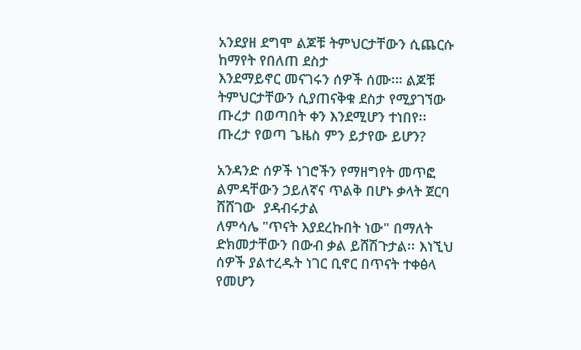አንደያዘ ደግሞ ልጆቹ ትምህርታቸውን ሲጨርሱ ከማየት የበለጠ ደስታ
እንደማይኖር መናገሩን ሰዎች ሰሙ፡። ልጆቹ ትምህርታቸውን ሲያጠናቅቁ ደስታ የሚያገኘው ጡረታ በወጣበት ቀን እንደሚሆን ተነበየ፡፡
ጡረታ የወጣ ጌዜስ ምን ይታየው ይሆን?

አንዳንድ ሰዎች ነገሮችን የማዘግየት መጥፎ ልምዳቸውን ኃይለኛና ጥልቅ በሆኑ ቃላት ጀርባ ሸሸገው  ያዳብሩታል
ለምሳሌ "ጥናት እያደረኩበት ነው" በማለት ድክመታቸውን በውብ ቃል ይሸሽጉታል፡፡ እነኚህ
ሰዎች ያልተረዱት ነገር ቢኖር በጥናት ተቀፅላ የመሆን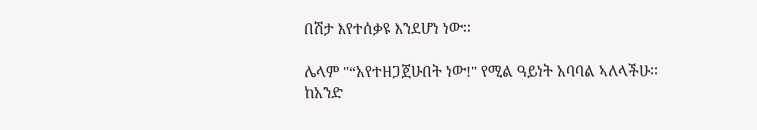በሽታ እየተሰቃዩ እንደሆነ ነው፡፡

ሌላም "“አየተዘጋጀሁበት ነው!" የሚል ዓይነት አባባል ኣለላችሁ፡፡
ከአንድ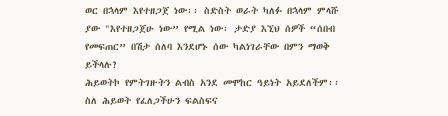ወር በኋላም እየተዘጋጀ ነው፡፡ ስድስት ወራት ካለፉ በኋላም ምላሹ
ያው "እየተዘጋጀሁ ነው” የሚል ነው፡ ታድያ እኚህ ሰዎች “ሰበብ የመፍጠር” በሽታ ሰለባ እንደሆኑ ሰው ካልነገራቸው በምን ማወቅ ይችላሉ?
ሕይወትኮ የምትገዙትን ልብስ አንደ መሞከር ዓይነት አይደለችም፡፡ ስለ ሕይወት የፈለጋችሁን ፍልስፍና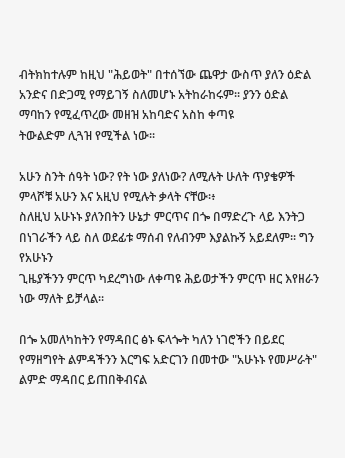ብትክከተሉም ከዚህ "ሕይወት" በተሰኘው ጨዋታ ውስጥ ያለን ዕድል አንድና በድጋሚ የማይገኝ ስለመሆኑ አትከራከሩም፡፡ ያንን ዕድል ማባከን የሚፈጥረው መዘዝ አከባድና አስከ ቀጣዩ
ትውልድም ሊጓዝ የሚችል ነው፡፡

አሁን ስንት ሰዓት ነው? የት ነው ያለነው? ለሚሉት ሁለት ጥያቄዎች ምላሾቹ አሁን እና አዚህ የሚሉት ቃላት ናቸው፡፥
ስለዚህ አሁኑኑ ያለንበትን ሁኔታ ምርጥና በጐ በማድረጉ ላይ እንትጋ በነገራችን ላይ ስለ ወደፊቱ ማሰብ የለብንም እያልኩኝ አይደለም፡፡ ግን የአሁኑን
ጊዜያችንን ምርጥ ካደረግነው ለቀጣዩ ሕይወታችን ምርጥ ዘር እየዘራን ነው ማለት ይቻላል፡፡

በጐ አመለካከትን የማዳበር ፅኑ ፍላጐት ካለን ነገሮችን በይደር የማዘግየት ልምዳችንን እርግፍ አድርገን በመተው "አሁኑኑ የመሥራት" ልምድ ማዳበር ይጠበቅብናል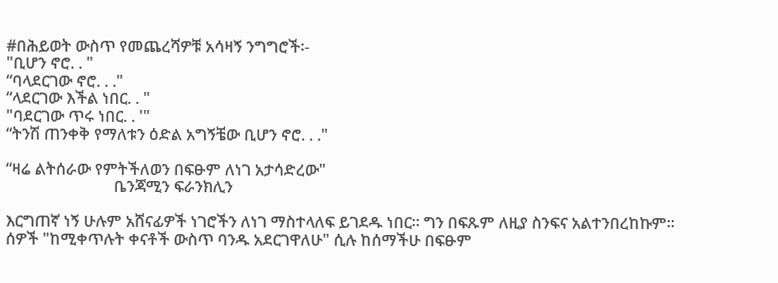#በሕይወት ውስጥ የመጨረሻዎቹ አሳዛኝ ንግግሮች፡-
"ቢሆን ኖሮ. . "
“ባላደርገው ኖሮ. . ."
“ላደርገው እችል ነበር. . "
"ባደርገው ጥሩ ነበር. . '"
“ትንሽ ጠንቀቅ የማለቱን ዕድል አግኝቼው ቢሆን ኖሮ. . ."

“ዛሬ ልትሰራው የምትችለወን በፍፁም ለነገ አታሳድረው"
                           ቤንጃሚን ፍራንክሊን

እርግጠኛ ነኝ ሁሉም አሸናፊዎች ነገሮችን ለነገ ማስተላለፍ ይገደዱ ነበር፡፡ ግን በፍጹም ለዚያ ስንፍና አልተንበረከኩም፡፡
ሰዎች "ከሚቀጥሉት ቀናቶች ውስጥ ባንዱ አደርገዋለሁ" ሲሉ ከሰማችሁ በፍፁም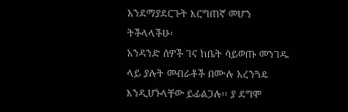አንደማያደርጉት እርግጠኛ መሆን ትችላላችሁ፡
አንዳንድ ሰዎች ገና ከቤት ሳይወጡ መንገዱ ላይ ያሉት መብራቶች በሙሉ አረንጓዴ እንዲሆኑላቸው ይፊልጋሉ፡፡ ያ ደግሞ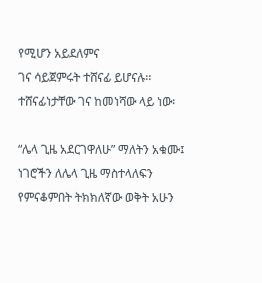የሚሆን አይደለምና
ገና ሳይጀምሩት ተሸናፊ ይሆናሉ፡፡ ተሸናፊነታቸው ገና ከመነሻው ላይ ነው፡

“ሌላ ጊዜ አደርገዋለሁ” ማለትን አቁሙ፤ ነገሮችን ለሌላ ጊዜ ማስተላለፍን የምናቆምበት ትክክለኛው ወቅት አሁን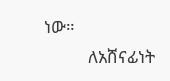ነው።
           ለአሸናፊነት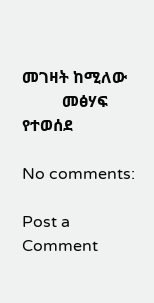መገዛት ከሚለው
          መፅሃፍ የተወሰደ

No comments:

Post a Comment